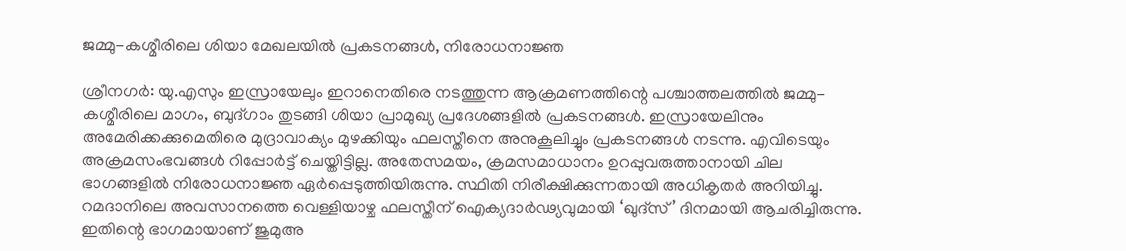ജമ്മു-കശ്മീരിലെ ശിയാ മേഖലയിൽ പ്രകടനങ്ങൾ, നിരോധനാജ്ഞ

ശ്രീനഗർ: യു.എസും ഇസ്രായേലും ഇറാനെതിരെ നടത്തുന്ന ആക്രമണത്തിന്റെ പശ്ചാത്തലത്തിൽ ജമ്മു-കശ്മീരിലെ മാഗം, ബുദ്ഗാം തുടങ്ങി ശിയാ പ്രാമുഖ്യ പ്രദേശങ്ങളിൽ പ്രകടനങ്ങൾ. ഇസ്രായേലിനും അമേരിക്കക്കുമെതിരെ മുദ്രാവാക്യം മുഴക്കിയും ഫലസ്തീനെ അനുകൂലിച്ചും പ്രകടനങ്ങൾ നടന്നു. എവിടെയും അക്രമസംഭവങ്ങൾ റിപ്പോർട്ട് ചെയ്തിട്ടില്ല. അതേസമയം, ക്രമസമാധാനം ഉറപ്പുവരുത്താനായി ചില ഭാഗങ്ങളിൽ നിരോധനാജ്ഞ ഏർപ്പെടുത്തിയിരുന്നു. സ്ഥിതി നിരീക്ഷിക്കുന്നതായി അധികൃതർ അറിയിച്ചു. റമദാനിലെ അവസാനത്തെ വെള്ളിയാഴ്ച ഫലസ്തീന് ഐക്യദാർഢ്യവുമായി ‘ഖുദ്സ്’ ദിനമായി ആചരിച്ചിരുന്നു. ഇതിന്റെ ഭാഗമായാണ് ജുമുഅ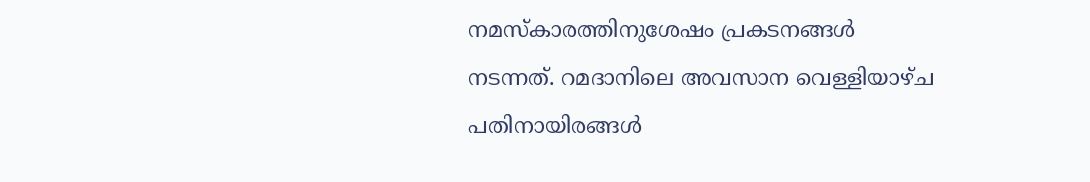നമസ്കാരത്തിനുശേഷം പ്രകടനങ്ങൾ നടന്നത്. റമദാനിലെ അവസാന വെള്ളിയാഴ്ച പതിനായിരങ്ങൾ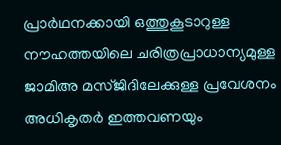പ്രാർഥനക്കായി ഒത്തുകൂടാറുള്ള നൗഹത്തയിലെ ചരിത്രപ്രാധാന്യമുള്ള ജാമിഅ മസ്ജിദിലേക്കുള്ള പ്രവേശനം അധികൃതർ ഇത്തവണയും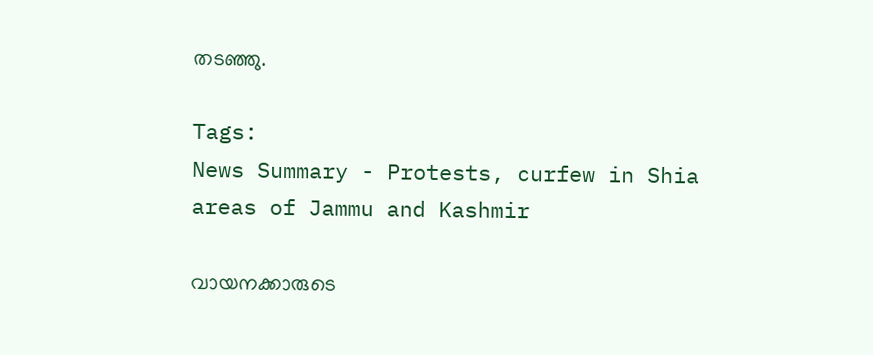തടഞ്ഞു.

Tags:
News Summary - Protests, curfew in Shia areas of Jammu and Kashmir

വായനക്കാരുടെ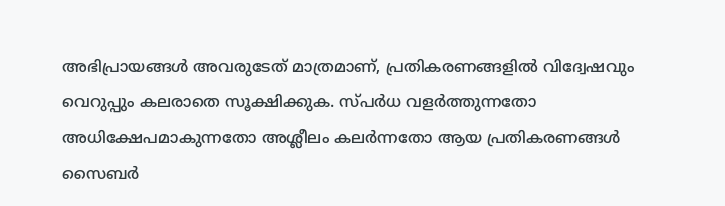അഭിപ്രായങ്ങള്‍ അവരുടേത് മാത്രമാണ്, പ്രതികരണങ്ങളിൽ വിദ്വേഷവും വെറുപ്പും കലരാതെ സൂക്ഷിക്കുക. സ്പർധ വളർത്തുന്നതോ അധിക്ഷേപമാകുന്നതോ അശ്ലീലം കലർന്നതോ ആയ പ്രതികരണങ്ങൾ സൈബർ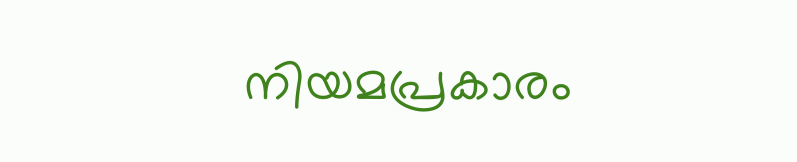നിയമപ്രകാരം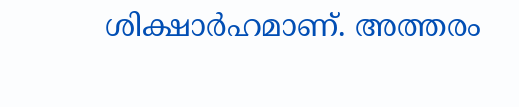ശിക്ഷാർഹമാണ്. അത്തരം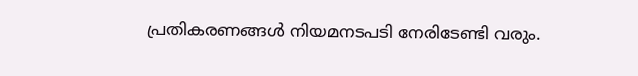പ്രതികരണങ്ങൾ നിയമനടപടി നേരിടേണ്ടി വരും.